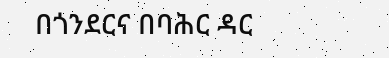በጎንደርና በባሕር ዳር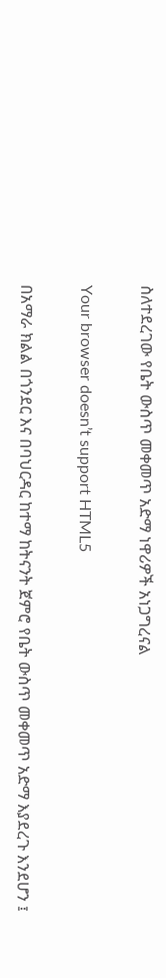ስለተደረገው የቤት ውስጥ መቀመጥ አድማ ነዋሪዎች አነጋግረናል

Your browser doesn’t support HTML5

በአማራ ክልል በጎንደር እና በባህርዳር ከተማ ከትናንት ጀምሮ የቤት ውስጥ መቀመጥ አድማ እያደረጉ እንደሆን ፤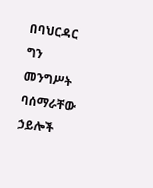በባህርዳር ግን መንግሥት ባሰማራቸው ኃይሎች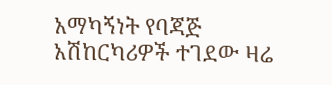አማካኝነት የባጃጅ አሽከርካሪዎች ተገደው ዛሬ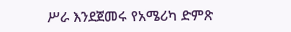ሥራ እንደጀመሩ የአሜሪካ ድምጽ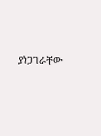ያነጋገራቸው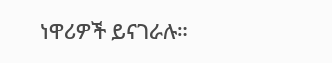ነዋሪዎች ይናገራሉ።